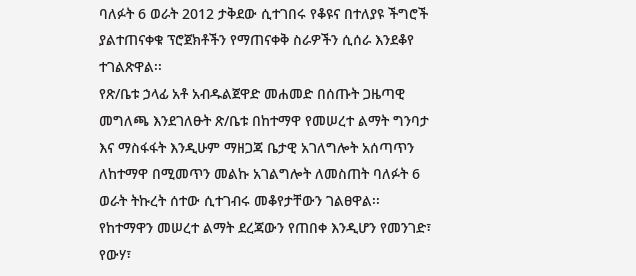ባለፉት 6 ወራት 2012 ታቅደው ሲተገበሩ የቆዩና በተለያዩ ችግሮች ያልተጠናቀቁ ፕሮጀክቶችን የማጠናቀቅ ስራዎችን ሲሰራ እንደቆየ ተገልጽዋል፡፡
የጽ/ቤቱ ኃላፊ አቶ አብዱልጀዋድ መሐመድ በሰጡት ጋዜጣዊ መግለጫ እንደገለፁት ጽ/ቤቱ በከተማዋ የመሠረተ ልማት ግንባታ እና ማስፋፋት እንዲሁም ማዘጋጃ ቤታዊ አገለግሎት አሰጣጥን ለከተማዋ በሚመጥን መልኩ አገልግሎት ለመስጠት ባለፉት 6 ወራት ትኩረት ሰተው ሲተገብሩ መቆየታቸውን ገልፀዋል፡፡
የከተማዋን መሠረተ ልማት ደረጃውን የጠበቀ እንዲሆን የመንገድ፣ የውሃ፣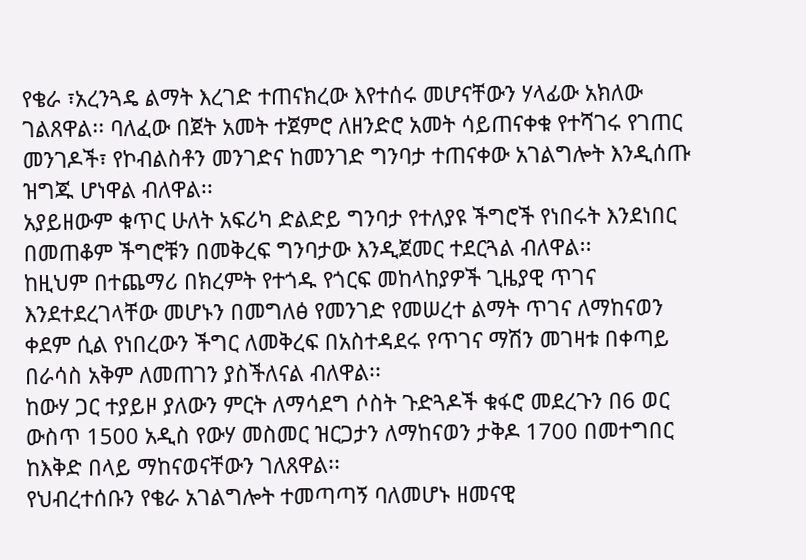የቄራ ፣አረንጓዴ ልማት እረገድ ተጠናክረው እየተሰሩ መሆናቸውን ሃላፊው አክለው ገልጸዋል፡፡ ባለፈው በጀት አመት ተጀምሮ ለዘንድሮ አመት ሳይጠናቀቁ የተሻገሩ የገጠር መንገዶች፣ የኮብልስቶን መንገድና ከመንገድ ግንባታ ተጠናቀው አገልግሎት እንዲሰጡ ዝግጁ ሆነዋል ብለዋል፡፡
አያይዘውም ቁጥር ሁለት አፍሪካ ድልድይ ግንባታ የተለያዩ ችግሮች የነበሩት እንደነበር በመጠቆም ችግሮቹን በመቅረፍ ግንባታው እንዲጀመር ተደርጓል ብለዋል፡፡
ከዚህም በተጨማሪ በክረምት የተጎዱ የጎርፍ መከላከያዎች ጊዜያዊ ጥገና እንደተደረገላቸው መሆኑን በመግለፅ የመንገድ የመሠረተ ልማት ጥገና ለማከናወን ቀደም ሲል የነበረውን ችግር ለመቅረፍ በአስተዳደሩ የጥገና ማሽን መገዛቱ በቀጣይ በራሳስ አቅም ለመጠገን ያስችለናል ብለዋል፡፡
ከውሃ ጋር ተያይዞ ያለውን ምርት ለማሳደግ ሶስት ጉድጓዶች ቁፋሮ መደረጉን በ6 ወር ውስጥ 1500 አዲስ የውሃ መስመር ዝርጋታን ለማከናወን ታቅዶ 1700 በመተግበር ከእቅድ በላይ ማከናወናቸውን ገለጸዋል፡፡
የህብረተሰቡን የቄራ አገልግሎት ተመጣጣኝ ባለመሆኑ ዘመናዊ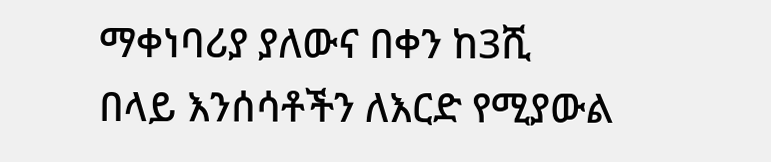ማቀነባሪያ ያለውና በቀን ከ3ሺ በላይ እንሰሳቶችን ለእርድ የሚያውል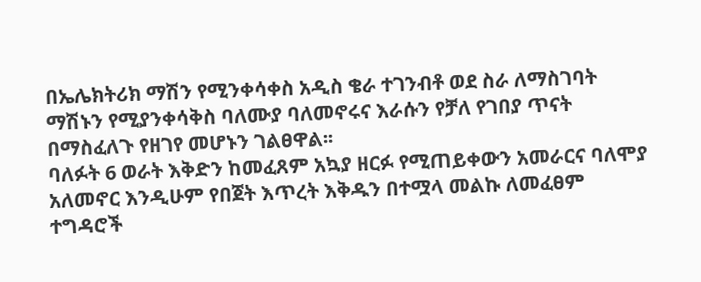በኤሌክትሪክ ማሽን የሚንቀሳቀስ አዲስ ቄራ ተገንብቶ ወደ ስራ ለማስገባት ማሽኑን የሚያንቀሳቅስ ባለሙያ ባለመኖሩና እራሱን የቻለ የገበያ ጥናት በማስፈለጉ የዘገየ መሆኑን ገልፀዋል፡፡
ባለፉት 6 ወራት እቅድን ከመፈጸም አኳያ ዘርፉ የሚጠይቀውን አመራርና ባለሞያ አለመኖር እንዲሁም የበጀት እጥረት እቅዱን በተሟላ መልኩ ለመፈፀም ተግዳሮች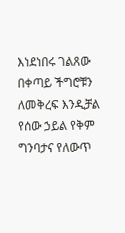እነደነበሩ ገልጸው በቀጣይ ችግሮቹን ለመቅረፍ እንዲቻል የሰው ኃይል የቅም ግንባታና የለውጥ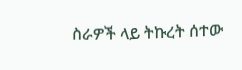ስራዎች ላይ ትኩረት ሰተው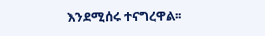እንደሚሰሩ ተናግረዋል፡፡